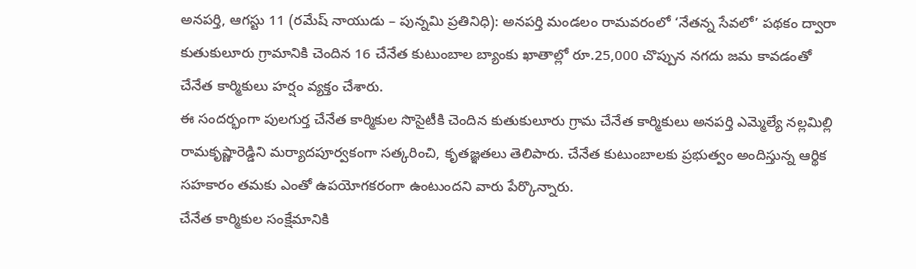అనపర్తి, ఆగస్టు 11 (రమేష్ నాయుడు – పున్నమి ప్రతినిధి): అనపర్తి మండలం రామవరంలో ‘నేతన్న సేవలో’ పథకం ద్వారా కుతుకులూరు గ్రామానికి చెందిన 16 చేనేత కుటుంబాల బ్యాంకు ఖాతాల్లో రూ.25,000 చొప్పున నగదు జమ కావడంతో చేనేత కార్మికులు హర్షం వ్యక్తం చేశారు.
ఈ సందర్భంగా పులగుర్త చేనేత కార్మికుల సొసైటీకి చెందిన కుతుకులూరు గ్రామ చేనేత కార్మికులు అనపర్తి ఎమ్మెల్యే నల్లమిల్లి రామకృష్ణారెడ్డిని మర్యాదపూర్వకంగా సత్కరించి, కృతజ్ఞతలు తెలిపారు. చేనేత కుటుంబాలకు ప్రభుత్వం అందిస్తున్న ఆర్థిక సహకారం తమకు ఎంతో ఉపయోగకరంగా ఉంటుందని వారు పేర్కొన్నారు.
చేనేత కార్మికుల సంక్షేమానికి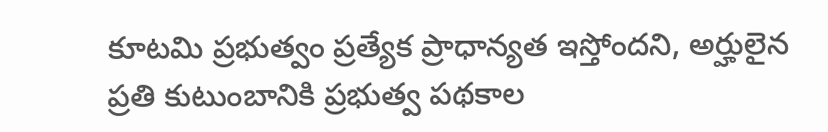కూటమి ప్రభుత్వం ప్రత్యేక ప్రాధాన్యత ఇస్తోందని, అర్హులైన ప్రతి కుటుంబానికి ప్రభుత్వ పథకాల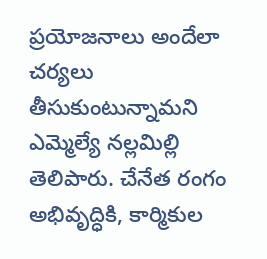ప్రయోజనాలు అందేలా చర్యలు తీసుకుంటున్నామని ఎమ్మెల్యే నల్లమిల్లి తెలిపారు. చేనేత రంగం అభివృద్ధికి, కార్మికుల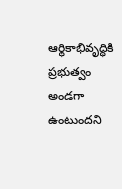ఆర్థికాభివృద్ధికి ప్రభుత్వం అండగా ఉంటుందని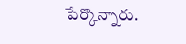పేర్కొన్నారు.